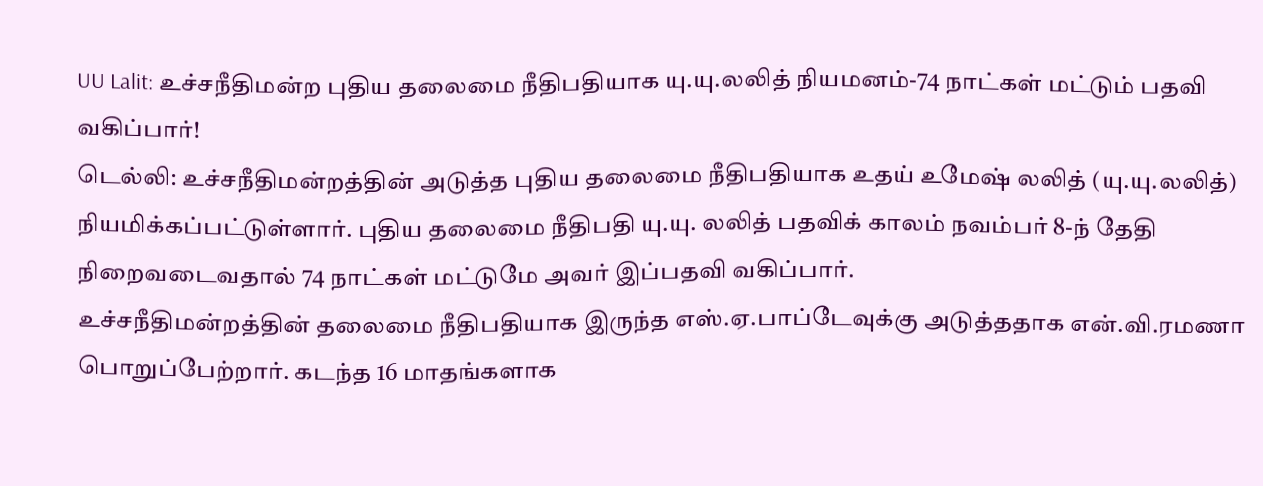UU Lalit: உச்சநீதிமன்ற புதிய தலைமை நீதிபதியாக யு.யு.லலித் நியமனம்-74 நாட்கள் மட்டும் பதவி வகிப்பார்!
டெல்லி: உச்சநீதிமன்றத்தின் அடுத்த புதிய தலைமை நீதிபதியாக உதய் உமேஷ் லலித் (யு.யு.லலித்) நியமிக்கப்பட்டுள்ளார். புதிய தலைமை நீதிபதி யு.யு. லலித் பதவிக் காலம் நவம்பர் 8-ந் தேதி நிறைவடைவதால் 74 நாட்கள் மட்டுமே அவர் இப்பதவி வகிப்பார்.
உச்சநீதிமன்றத்தின் தலைமை நீதிபதியாக இருந்த எஸ்.ஏ.பாப்டேவுக்கு அடுத்ததாக என்.வி.ரமணா பொறுப்பேற்றார். கடந்த 16 மாதங்களாக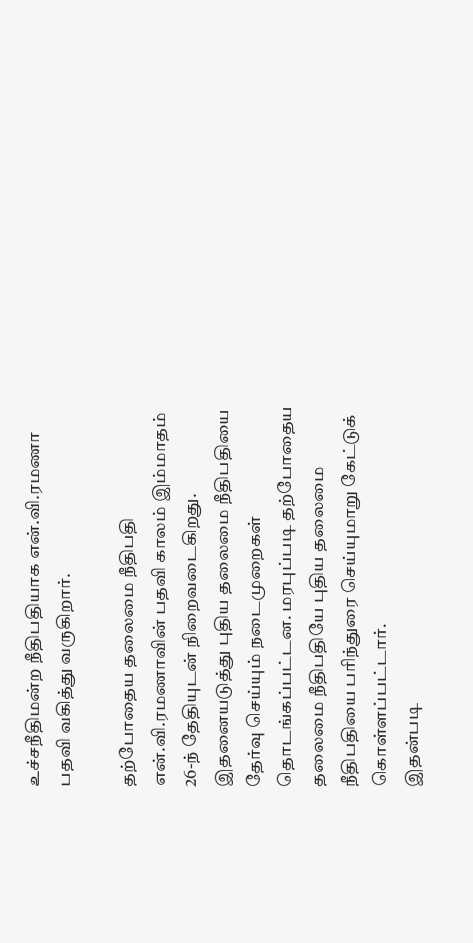உச்சநீதிமன்ற நீதிபதியாக என்.வி.ரமணா பதவி வகித்து வருகிறார்.

தற்போதைய தலைமை நீதிபதி என்.வி.ரமணாவின் பதவி காலம் இம்மாதம் 26-ந் தேதியுடன் நிறைவடைகிறது. இதனையடுத்து புதிய தலைமை நீதிபதியை தேர்வு செய்யும் நடைமுறைகள் தொடங்கப்பட்டன. மரபுப்படி தற்போதைய தலைமை நீதிபதியே புதிய தலைமை நீதிபதியை பரிந்துரை செய்யுமாறு கேட்டுக் கொள்ளப்பட்டார்.
இதன்படி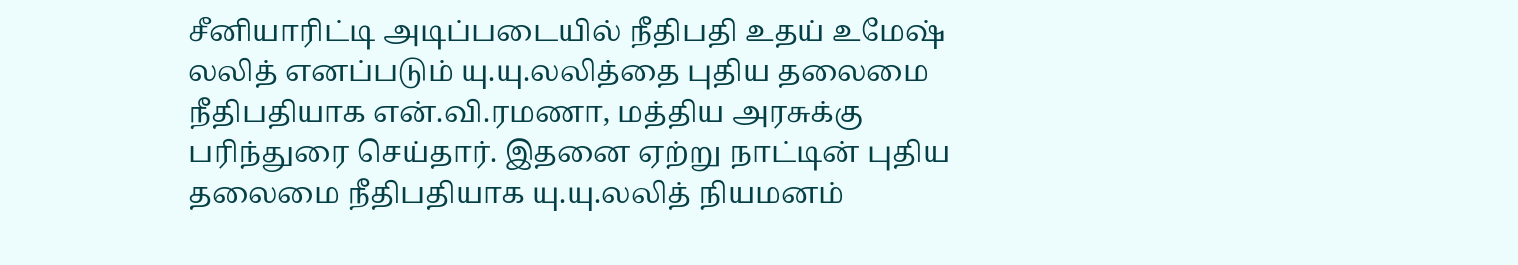சீனியாரிட்டி அடிப்படையில் நீதிபதி உதய் உமேஷ் லலித் எனப்படும் யு.யு.லலித்தை புதிய தலைமை நீதிபதியாக என்.வி.ரமணா, மத்திய அரசுக்கு பரிந்துரை செய்தார். இதனை ஏற்று நாட்டின் புதிய தலைமை நீதிபதியாக யு.யு.லலித் நியமனம்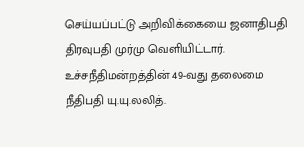செய்யப்பட்டு அறிவிக்கையை ஜனாதிபதி திரவுபதி முர்மு வெளியிட்டார். உச்சநீதிமன்றத்தின் 49-வது தலைமை நீதிபதி யு.யு.லலித்.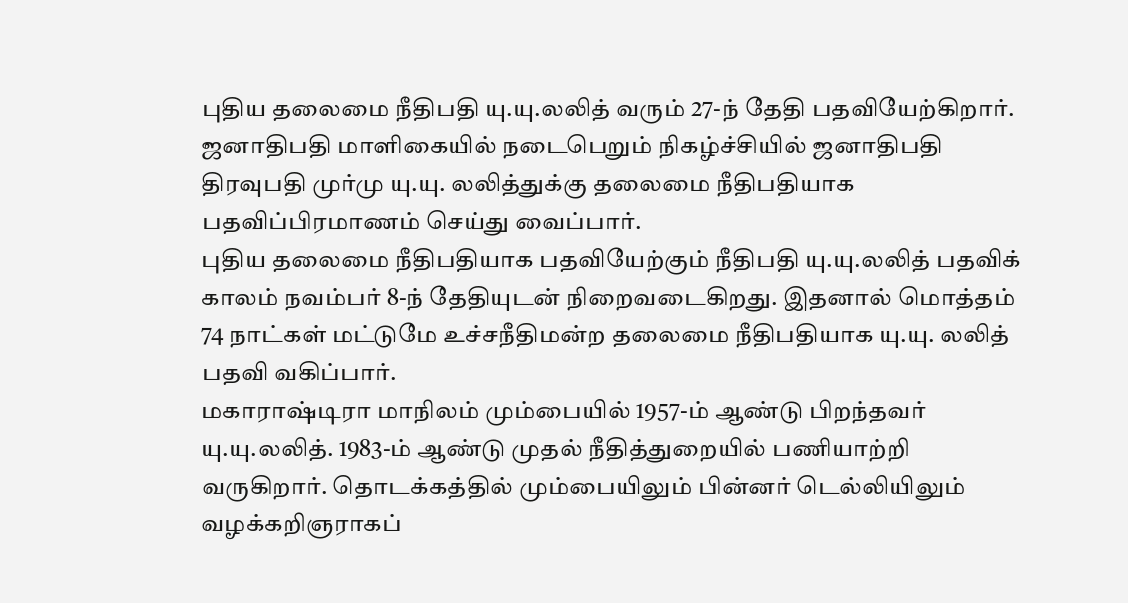புதிய தலைமை நீதிபதி யு.யு.லலித் வரும் 27-ந் தேதி பதவியேற்கிறார். ஜனாதிபதி மாளிகையில் நடைபெறும் நிகழ்ச்சியில் ஜனாதிபதி திரவுபதி முர்மு யு.யு. லலித்துக்கு தலைமை நீதிபதியாக பதவிப்பிரமாணம் செய்து வைப்பார்.
புதிய தலைமை நீதிபதியாக பதவியேற்கும் நீதிபதி யு.யு.லலித் பதவிக் காலம் நவம்பர் 8-ந் தேதியுடன் நிறைவடைகிறது. இதனால் மொத்தம் 74 நாட்கள் மட்டுமே உச்சநீதிமன்ற தலைமை நீதிபதியாக யு.யு. லலித் பதவி வகிப்பார்.
மகாராஷ்டிரா மாநிலம் மும்பையில் 1957-ம் ஆண்டு பிறந்தவர் யு.யு.லலித். 1983-ம் ஆண்டு முதல் நீதித்துறையில் பணியாற்றி வருகிறார். தொடக்கத்தில் மும்பையிலும் பின்னர் டெல்லியிலும் வழக்கறிஞராகப்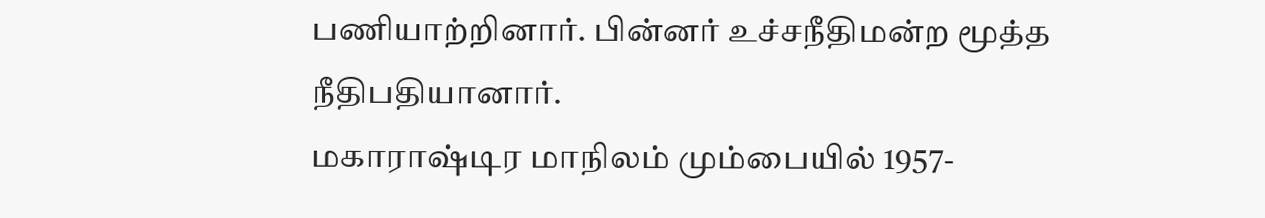பணியாற்றினார். பின்னர் உச்சநீதிமன்ற மூத்த நீதிபதியானார்.
மகாராஷ்டிர மாநிலம் மும்பையில் 1957-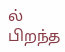ல் பிறந்த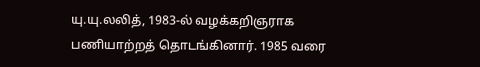யு.யு.லலித், 1983-ல் வழக்கறிஞராக பணியாற்றத் தொடங்கினார். 1985 வரை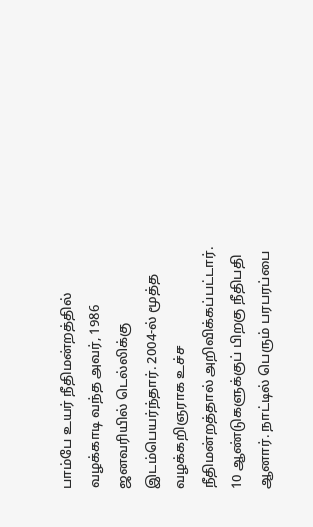பாம்பே உயர் நீதிமன்றத்தில் வழக்காடி வந்த அவர், 1986 ஜனவரியில் டெல்லிக்கு இடம்பெயர்ந்தார். 2004-ல் மூத்த வழக்கறிஞராக உச்ச நீதிமன்றத்தால் அறிவிக்கப்பட்டார். 10 ஆண்டுகளுக்குப் பிறகு நீதிபதி ஆனார். நாட்டில் பெரும் பரபரப்பை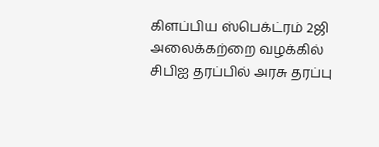கிளப்பிய ஸ்பெக்ட்ரம் 2ஜி அலைக்கற்றை வழக்கில் சிபிஐ தரப்பில் அரசு தரப்பு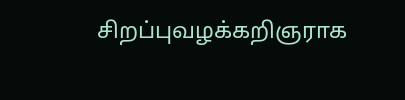சிறப்புவழக்கறிஞராக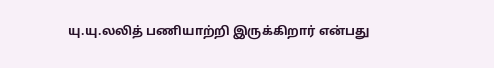யு.யு.லலித் பணியாற்றி இருக்கிறார் என்பது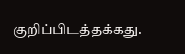குறிப்பிடத்தக்கது.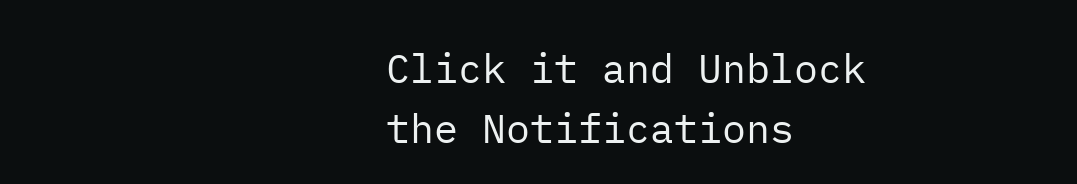Click it and Unblock the Notifications